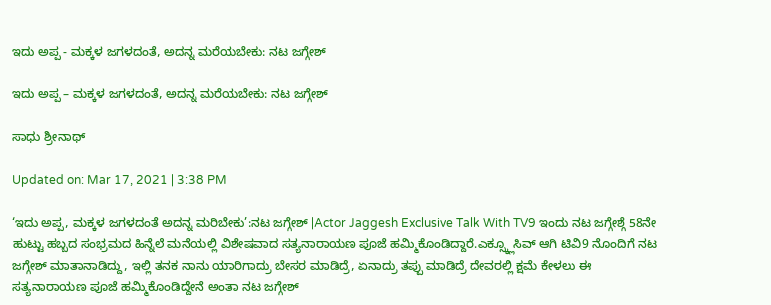ಇದು ಅಪ್ಪ - ಮಕ್ಕಳ ಜಗಳದಂತೆ, ಅದನ್ನ ಮರೆಯಬೇಕು: ನಟ ಜಗ್ಗೇಶ್

ಇದು ಅಪ್ಪ – ಮಕ್ಕಳ ಜಗಳದಂತೆ, ಅದನ್ನ ಮರೆಯಬೇಕು: ನಟ ಜಗ್ಗೇಶ್

ಸಾಧು ಶ್ರೀನಾಥ್

Updated on: Mar 17, 2021 | 3:38 PM

‘ಇದು ಅಪ್ಪ, ಮಕ್ಕಳ ಜಗಳದಂತೆ ಅದನ್ನ ಮರಿಬೇಕು’:ನಟ ಜಗ್ಗೇಶ್ |Actor Jaggesh Exclusive Talk With TV9 ಇಂದು ನಟ ಜಗ್ಗೇಶ್ಗೆ 58ನೇ ಹುಟ್ಟು ಹಬ್ಬದ ಸಂಭ್ರಮದ ಹಿನ್ನೆಲೆ ಮನೆಯಲ್ಲಿ ವಿಶೇಷವಾದ ಸತ್ಯನಾರಾಯಣ ಪೂಜೆ ಹಮ್ಮಿಕೊಂಡಿದ್ದಾರೆ.ಎಕ್ಸ್ಕ್ಲೂಸಿವ್ ಆಗಿ ಟಿವಿ9 ನೊಂದಿಗೆ ನಟ ಜಗ್ಗೇಶ್ ಮಾತಾನಾಡಿದ್ದು, ಇಲ್ಲಿ ತನಕ ನಾನು ಯಾರಿಗಾದ್ರು ಬೇಸರ ಮಾಡಿದ್ರೆ, ಏನಾದ್ರು ತಪ್ಪು ಮಾಡಿದ್ರೆ ದೇವರಲ್ಲಿ ಕ್ಷಮೆ ಕೇಳಲು ಈ ಸತ್ಯನಾರಾಯಣ ಪೂಜೆ ಹಮ್ಮಿಕೊಂಡಿದ್ದೇನೆ ಅಂತಾ ನಟ ಜಗ್ಗೇಶ್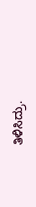ತಿಳಿಸಿದ್ರು.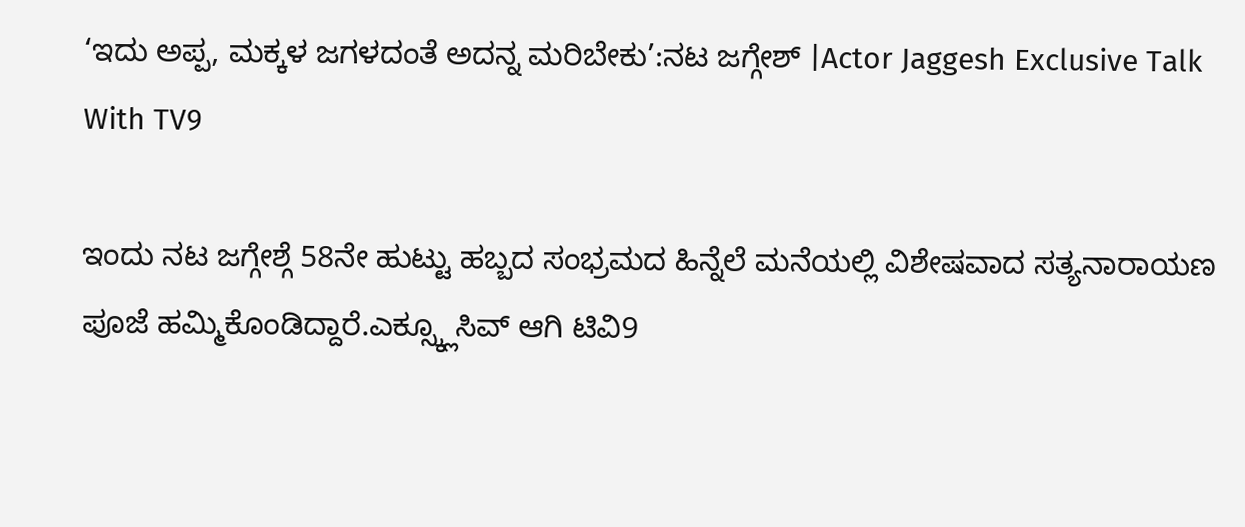‘ಇದು ಅಪ್ಪ, ಮಕ್ಕಳ ಜಗಳದಂತೆ ಅದನ್ನ ಮರಿಬೇಕು’:ನಟ ಜಗ್ಗೇಶ್ |Actor Jaggesh Exclusive Talk With TV9

ಇಂದು ನಟ ಜಗ್ಗೇಶ್ಗೆ 58ನೇ ಹುಟ್ಟು ಹಬ್ಬದ ಸಂಭ್ರಮದ ಹಿನ್ನೆಲೆ ಮನೆಯಲ್ಲಿ ವಿಶೇಷವಾದ ಸತ್ಯನಾರಾಯಣ ಪೂಜೆ ಹಮ್ಮಿಕೊಂಡಿದ್ದಾರೆ.ಎಕ್ಸ್ಕ್ಲೂಸಿವ್ ಆಗಿ ಟಿವಿ9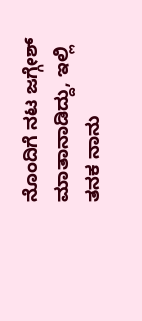ನೊಂದಿಗೆ ನಟ ಜಗ್ಗೇಶ್ ಮಾತಾನಾಡಿದ್ದು, ಇಲ್ಲಿ ತನಕ ನಾನು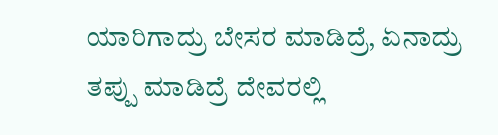ಯಾರಿಗಾದ್ರು ಬೇಸರ ಮಾಡಿದ್ರೆ, ಏನಾದ್ರು ತಪ್ಪು ಮಾಡಿದ್ರೆ ದೇವರಲ್ಲಿ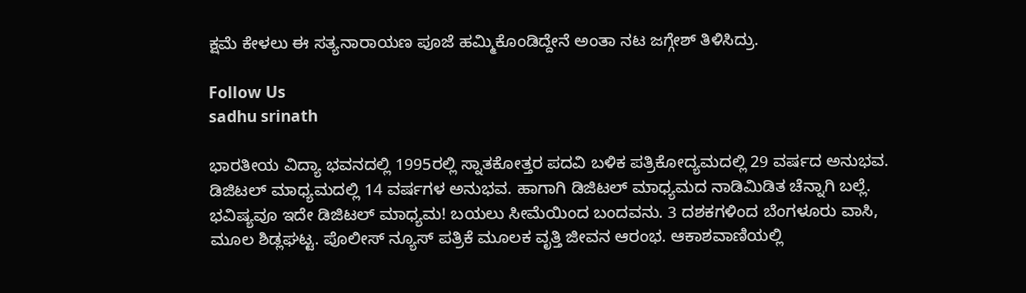ಕ್ಷಮೆ ಕೇಳಲು ಈ ಸತ್ಯನಾರಾಯಣ ಪೂಜೆ ಹಮ್ಮಿಕೊಂಡಿದ್ದೇನೆ ಅಂತಾ ನಟ ಜಗ್ಗೇಶ್ ತಿಳಿಸಿದ್ರು.

Follow Us
sadhu srinath

ಭಾರತೀಯ ವಿದ್ಯಾ ಭವನದಲ್ಲಿ 1995ರಲ್ಲಿ ಸ್ನಾತಕೋತ್ತರ ಪದವಿ ಬಳಿಕ ಪತ್ರಿಕೋದ್ಯಮದಲ್ಲಿ 29 ವರ್ಷದ ಅನುಭವ. ಡಿಜಿಟಲ್ ಮಾಧ್ಯಮದಲ್ಲಿ 14 ವರ್ಷಗಳ ಅನುಭವ. ಹಾಗಾಗಿ ಡಿಜಿಟಲ್ ಮಾಧ್ಯಮದ ನಾಡಿಮಿಡಿತ ಚೆನ್ನಾಗಿ ಬಲ್ಲೆ. ಭವಿಷ್ಯವೂ ಇದೇ ಡಿಜಿಟಲ್ ಮಾಧ್ಯಮ! ಬಯಲು ಸೀಮೆಯಿಂದ ಬಂದವನು. 3 ದಶಕಗಳಿಂದ ಬೆಂಗಳೂರು ವಾಸಿ, ಮೂಲ ಶಿಡ್ಲಘಟ್ಟ. ಪೊಲೀಸ್ ನ್ಯೂಸ್ ಪತ್ರಿಕೆ ಮೂಲಕ ವೃತ್ತಿ ಜೀವನ ಆರಂಭ. ಆಕಾಶವಾಣಿಯಲ್ಲಿ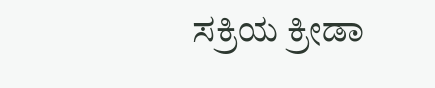ಸಕ್ರಿಯ ಕ್ರೀಡಾ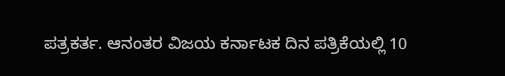ಪತ್ರಕರ್ತ. ಆನಂತರ ವಿಜಯ ಕರ್ನಾಟಕ ದಿನ ಪತ್ರಿಕೆಯಲ್ಲಿ 10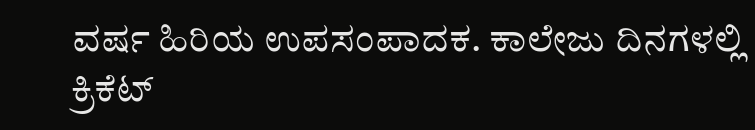ವರ್ಷ ಹಿರಿಯ ಉಪಸಂಪಾದಕ. ಕಾಲೇಜು ದಿನಗಳಲ್ಲಿ ಕ್ರಿಕೆಟ್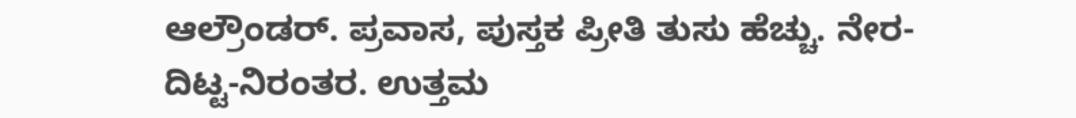ಆಲ್ರೌಂಡರ್. ಪ್ರವಾಸ, ಪುಸ್ತಕ ಪ್ರೀತಿ ತುಸು ಹೆಚ್ಚು. ನೇರ-ದಿಟ್ಟ-ನಿರಂತರ. ಉತ್ತಮ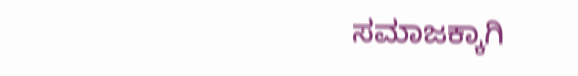ಸಮಾಜಕ್ಕಾಗಿ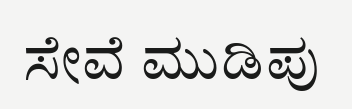ಸೇವೆ ಮುಡಿಪು